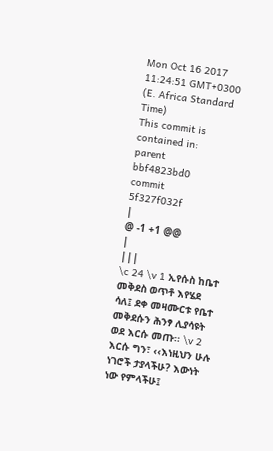Mon Oct 16 2017 11:24:51 GMT+0300 (E. Africa Standard Time)
This commit is contained in:
parent
bbf4823bd0
commit
5f327f032f
|
@ -1 +1 @@
|
|||
\c 24 \v 1 ኢየሱስ ከቤተ መቅደስ ወጥቶ እየሄደ ሳለ፤ ደቀ መዛሙርቱ የቤተ መቅደሱን ሕንፃ ሊያሳዩት ወደ እርሱ መጡ፡፡ \v 2 እርሱ ግን፣ ‹‹እነዚህን ሁሉ ነገሮች ታያላችሁ? እውነት ነው የምላችሁ፤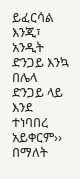ይፈርሳል እንጂ፣ አንዲት ድንጋይ እንኳ በሌላ ድንጋይ ላይ እንደ ተነባበረ አይቀርም›› በማለት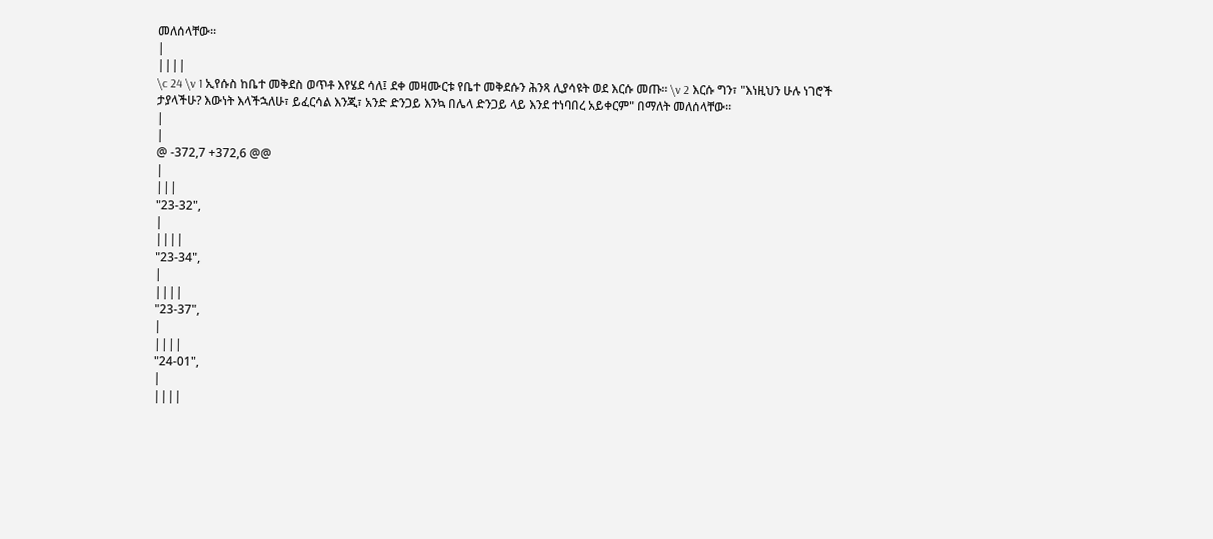መለሰላቸው፡፡
|
||||
\c 24 \v 1 ኢየሱስ ከቤተ መቅደስ ወጥቶ እየሄደ ሳለ፤ ደቀ መዛሙርቱ የቤተ መቅደሱን ሕንጻ ሊያሳዩት ወደ እርሱ መጡ፡፡ \v 2 እርሱ ግን፣ "እነዚህን ሁሉ ነገሮች ታያላችሁ? እውነት እላችኋለሁ፣ ይፈርሳል እንጂ፣ አንድ ድንጋይ እንኳ በሌላ ድንጋይ ላይ እንደ ተነባበረ አይቀርም" በማለት መለሰላቸው፡፡
|
|
@ -372,7 +372,6 @@
|
|||
"23-32",
|
||||
"23-34",
|
||||
"23-37",
|
||||
"24-01",
|
||||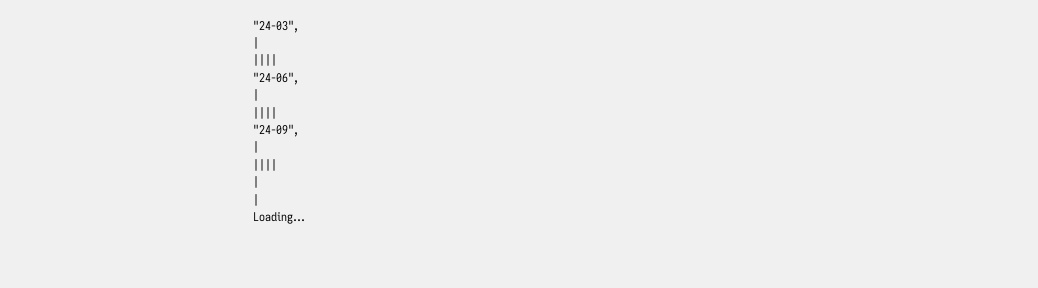"24-03",
|
||||
"24-06",
|
||||
"24-09",
|
||||
|
|
Loading…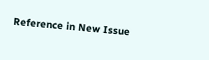Reference in New Issue